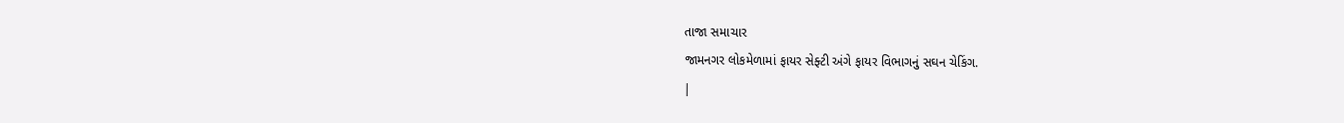તાજા સમાચાર
જામનગર લોકમેળામાં ફાયર સેફ્ટી અંગે ફાયર વિભાગનું સઘન ચેકિંગ.
|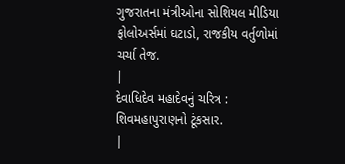ગુજરાતના મંત્રીઓના સોશિયલ મીડિયા ફોલોઅર્સમાં ઘટાડો, રાજકીય વર્તુળોમાં ચર્ચા તેજ.
|
દેવાધિદેવ મહાદેવનું ચરિત્ર : શિવમહાપુરાણનો ટૂંકસાર.
|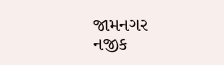જામનગર નજીક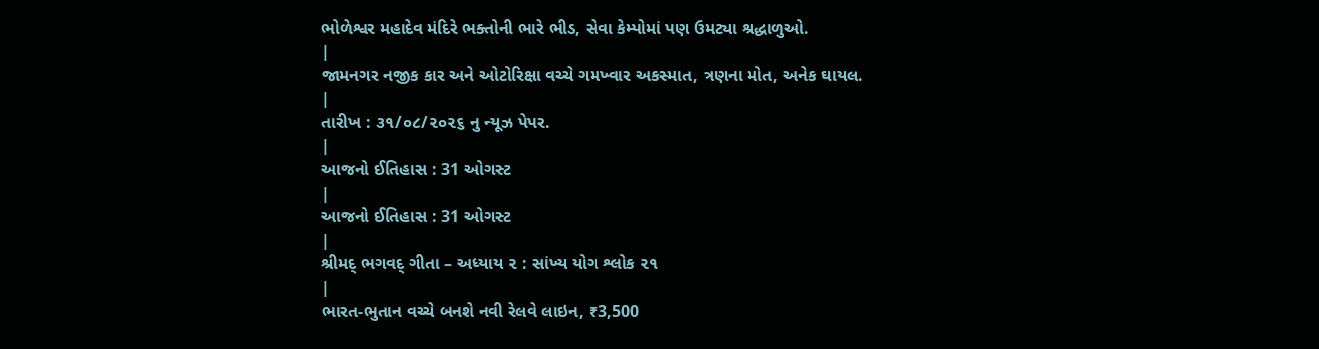ભોળેશ્વર મહાદેવ મંદિરે ભક્તોની ભારે ભીડ, સેવા કેમ્પોમાં પણ ઉમટ્યા શ્રદ્ધાળુઓ.
|
જામનગર નજીક કાર અને ઓટોરિક્ષા વચ્ચે ગમખ્વાર અકસ્માત, ત્રણના મોત, અનેક ઘાયલ.
|
તારીખ : ૩૧/૦૮/૨૦૨૬ નુ ન્યૂઝ પેપર.
|
આજનો ઈતિહાસ : 31 ઓગસ્ટ
|
આજનો ઈતિહાસ : 31 ઓગસ્ટ
|
શ્રીમદ્ ભગવદ્ ગીતા – અધ્યાય ૨ : સાંખ્ય યોગ શ્લોક ૨૧
|
ભારત-ભુતાન વચ્ચે બનશે નવી રેલવે લાઇન, ₹3,500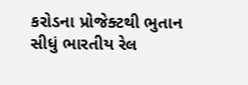કરોડના પ્રોજેક્ટથી ભુતાન સીધું ભારતીય રેલ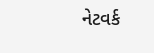નેટવર્ક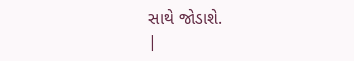સાથે જોડાશે.
|